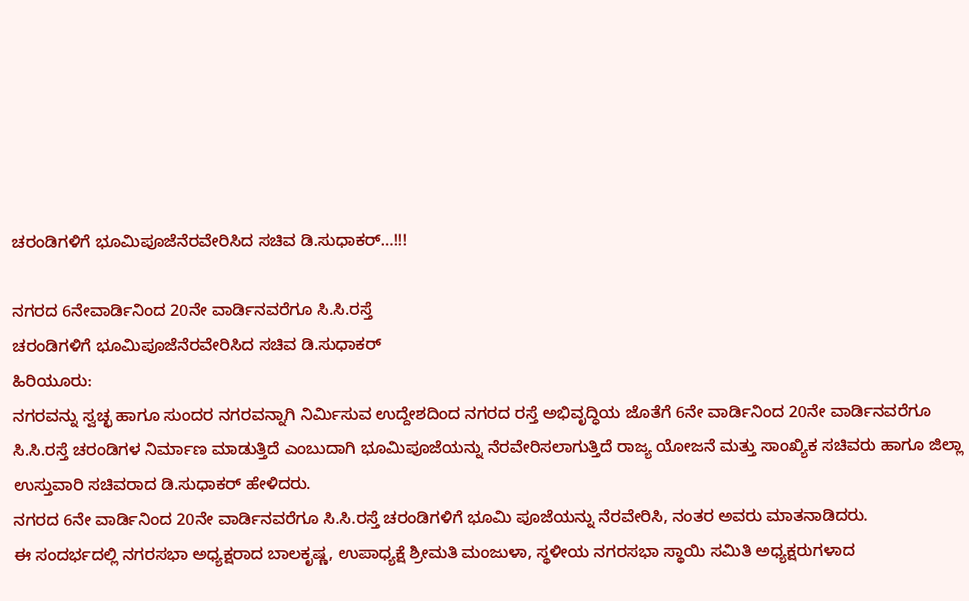ಚರಂಡಿಗಳಿಗೆ ಭೂಮಿಪೂಜೆನೆರವೇರಿಸಿದ ಸಚಿವ ಡಿ.ಸುಧಾಕರ್…!!!

ನಗರದ 6ನೇವಾರ್ಡಿನಿಂದ 20ನೇ ವಾರ್ಡಿನವರೆಗೂ ಸಿ.ಸಿ.ರಸ್ತೆ
ಚರಂಡಿಗಳಿಗೆ ಭೂಮಿಪೂಜೆನೆರವೇರಿಸಿದ ಸಚಿವ ಡಿ.ಸುಧಾಕರ್
ಹಿರಿಯೂರು:
ನಗರವನ್ನು ಸ್ವಚ್ಛ ಹಾಗೂ ಸುಂದರ ನಗರವನ್ನಾಗಿ ನಿರ್ಮಿಸುವ ಉದ್ದೇಶದಿಂದ ನಗರದ ರಸ್ತೆ ಅಭಿವೃದ್ಧಿಯ ಜೊತೆಗೆ 6ನೇ ವಾರ್ಡಿನಿಂದ 20ನೇ ವಾರ್ಡಿನವರೆಗೂ ಸಿ.ಸಿ.ರಸ್ತೆ ಚರಂಡಿಗಳ ನಿರ್ಮಾಣ ಮಾಡುತ್ತಿದೆ ಎಂಬುದಾಗಿ ಭೂಮಿಪೂಜೆಯನ್ನು ನೆರವೇರಿಸಲಾಗುತ್ತಿದೆ ರಾಜ್ಯ ಯೋಜನೆ ಮತ್ತು ಸಾಂಖ್ಯಿಕ ಸಚಿವರು ಹಾಗೂ ಜಿಲ್ಲಾ ಉಸ್ತುವಾರಿ ಸಚಿವರಾದ ಡಿ.ಸುಧಾಕರ್ ಹೇಳಿದರು.
ನಗರದ 6ನೇ ವಾರ್ಡಿನಿಂದ 20ನೇ ವಾರ್ಡಿನವರೆಗೂ ಸಿ.ಸಿ.ರಸ್ತೆ ಚರಂಡಿಗಳಿಗೆ ಭೂಮಿ ಪೂಜೆಯನ್ನು ನೆರವೇರಿಸಿ, ನಂತರ ಅವರು ಮಾತನಾಡಿದರು.
ಈ ಸಂದರ್ಭದಲ್ಲಿ ನಗರಸಭಾ ಅಧ್ಯಕ್ಷರಾದ ಬಾಲಕೃಷ್ಣ, ಉಪಾಧ್ಯಕ್ಷೆ ಶ್ರೀಮತಿ ಮಂಜುಳಾ, ಸ್ಥಳೀಯ ನಗರಸಭಾ ಸ್ಥಾಯಿ ಸಮಿತಿ ಅಧ್ಯಕ್ಷರುಗಳಾದ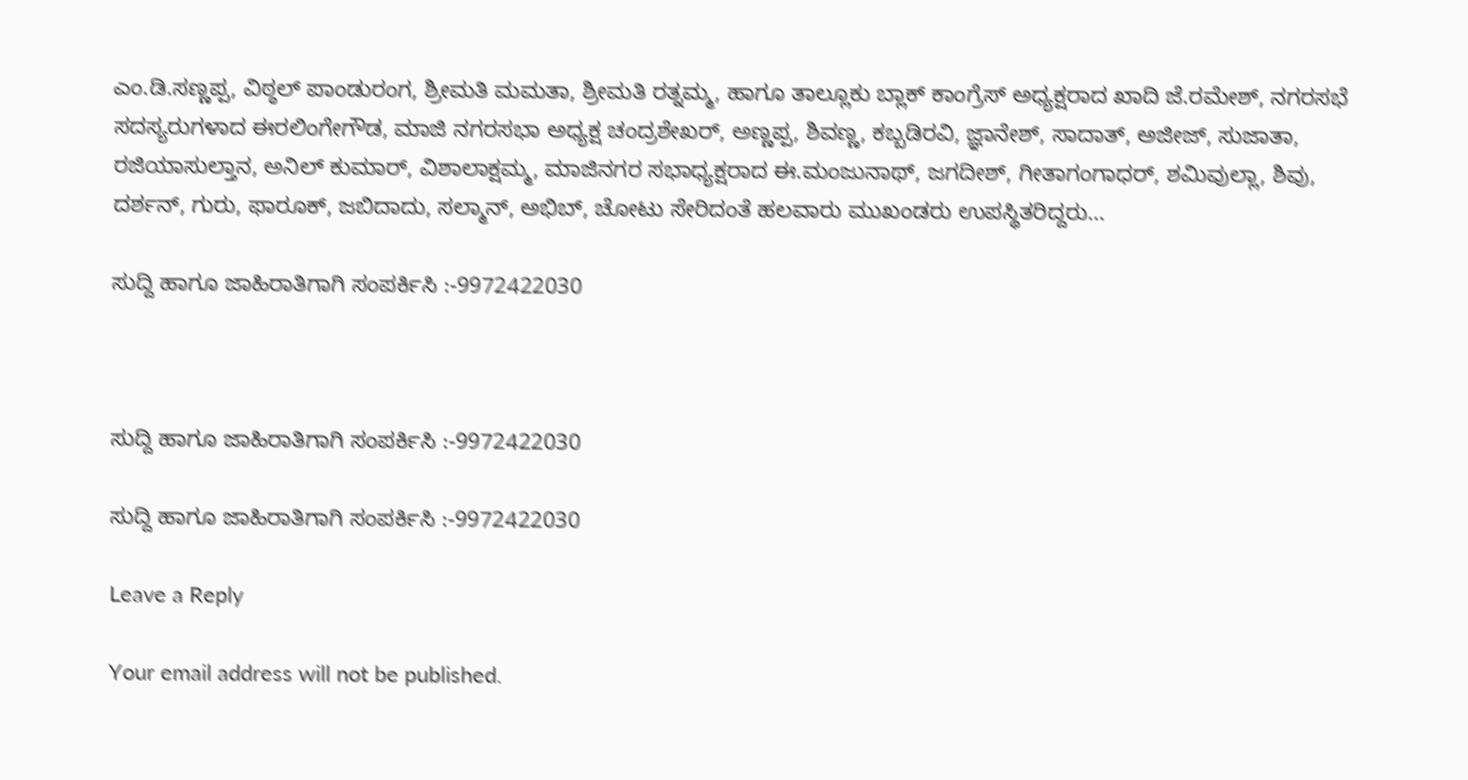ಎಂ.ಡಿ.ಸಣ್ಣಪ್ಪ, ವಿಠ್ಠಲ್ ಪಾಂಡುರಂಗ, ಶ್ರೀಮತಿ ಮಮತಾ, ಶ್ರೀಮತಿ ರತ್ನಮ್ಮ, ಹಾಗೂ ತಾಲ್ಲೂಕು ಬ್ಲಾಕ್ ಕಾಂಗ್ರೆಸ್ ಅಧ್ಯಕ್ಷರಾದ ಖಾದಿ ಜೆ.ರಮೇಶ್, ನಗರಸಭೆ ಸದಸ್ಯರುಗಳಾದ ಈರಲಿಂಗೇಗೌಡ, ಮಾಜಿ ನಗರಸಭಾ ಅಧ್ಯಕ್ಷ ಚಂದ್ರಶೇಖರ್, ಅಣ್ಣಪ್ಪ, ಶಿವಣ್ಣ, ಕಬ್ಬಡಿರವಿ, ಜ್ಞಾನೇಶ್, ಸಾದಾತ್, ಅಜೀಜ್, ಸುಜಾತಾ, ರಜಿಯಾಸುಲ್ತಾನ, ಅನಿಲ್ ಕುಮಾರ್, ವಿಶಾಲಾಕ್ಷಮ್ಮ, ಮಾಜಿನಗರ ಸಭಾಧ್ಯಕ್ಷರಾದ ಈ.ಮಂಜುನಾಥ್, ಜಗದೀಶ್, ಗೀತಾಗಂಗಾಧರ್, ಶಮಿವುಲ್ಲಾ, ಶಿವು, ದರ್ಶನ್, ಗುರು, ಫಾರೂಕ್, ಜಬಿದಾದು, ಸಲ್ಮಾನ್, ಅಭಿಬ್, ಚೋಟು ಸೇರಿದಂತೆ ಹಲವಾರು ಮುಖಂಡರು ಉಪಸ್ಥಿತರಿದ್ದರು…

ಸುದ್ದಿ ಹಾಗೂ ಜಾಹಿರಾತಿಗಾಗಿ ಸಂಪರ್ಕಿಸಿ :-9972422030



ಸುದ್ದಿ ಹಾಗೂ ಜಾಹಿರಾತಿಗಾಗಿ ಸಂಪರ್ಕಿಸಿ :-9972422030

ಸುದ್ದಿ ಹಾಗೂ ಜಾಹಿರಾತಿಗಾಗಿ ಸಂಪರ್ಕಿಸಿ :-9972422030

Leave a Reply

Your email address will not be published.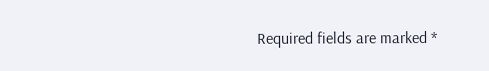Required fields are marked *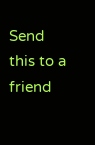Send this to a friend